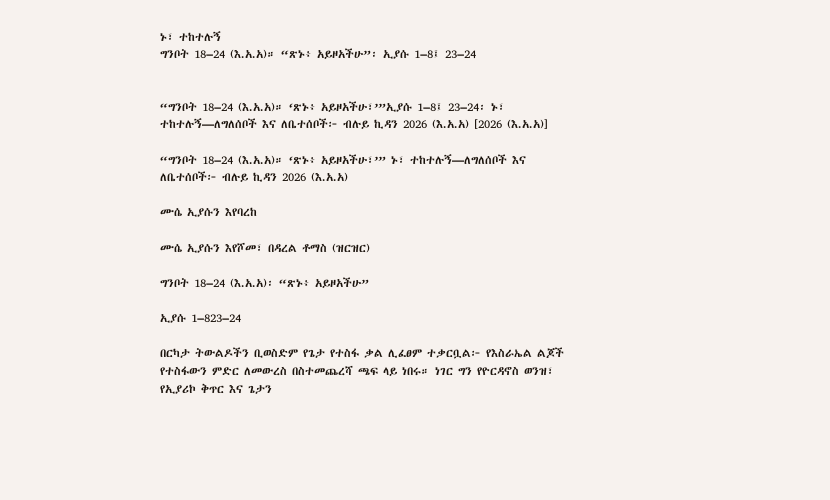ኑ፣ ተከተሉኝ
ግንቦት 18–24 (እ.አ.አ)። “ጽኑ፥ አይዞአችሁ”፡ ኢያሱ 1–8፤ 23–24


“ግንቦት 18–24 (እ.አ.አ)። ‘ጽኑ፥ አይዞአችሁ፣’”ኢያሱ 1–8፤ 23–24፡ ኑ፣ ተከተሉኝ—ለግለሰቦች እና ለቤተሰቦች፦ ብሉይ ኪዳን 2026 (እ.አ.አ) [2026 (እ.አ.አ)]

“ግንቦት 18–24 (እ.አ.አ)። ‘ጽኑ፥ አይዞአችሁ፣’” ኑ፣ ተከተሉኝ—ለግለሰቦች እና ለቤተሰቦች፦ ብሉይ ኪዳን 2026 (እ.አ.አ)

ሙሴ ኢያሱን እየባረከ

ሙሴ ኢያሱን እየሾመ፣ በዳረል ቶማስ (ዝርዝር)

ግንቦት 18–24 (እ.አ.አ)፡ “ጽኑ፥ አይዞአችሁ”

ኢያሱ 1–823–24

በርካታ ትውልዶችን ቢወስድም የጌታ የተስፋ ቃል ሊፈፀም ተቃርቧል፦ የእስራኤል ልጆች የተስፋውን ምድር ለመውረስ በስተመጨረሻ ጫፍ ላይ ነበሩ። ነገር ግን የዮርዳኖስ ወንዝ፣ የኢያሪኮ ቅጥር እና ጌታን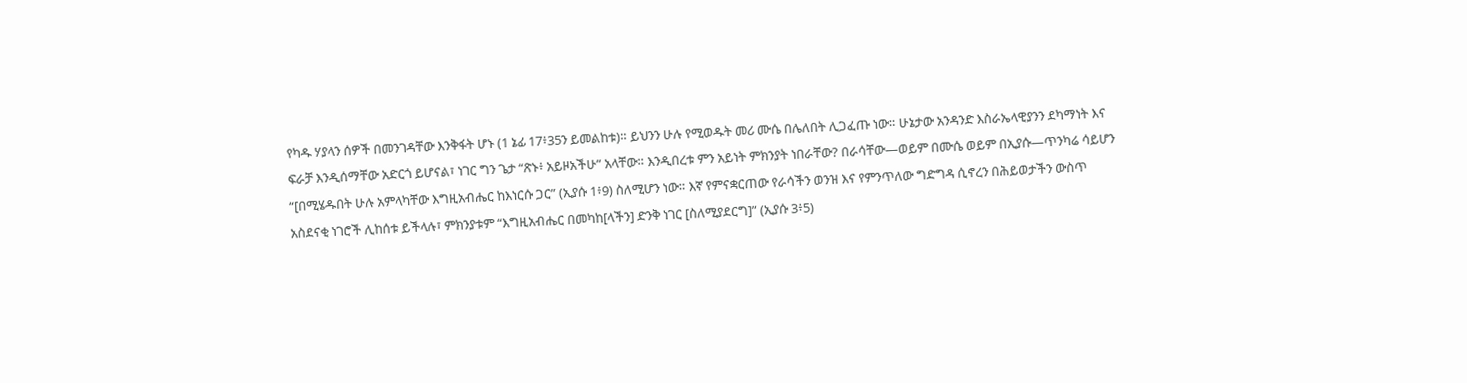የካዱ ሃያላን ሰዎች በመንገዳቸው እንቅፋት ሆኑ (1 ኔፊ 17፥35ን ይመልከቱ)። ይህንን ሁሉ የሚወዱት መሪ ሙሴ በሌለበት ሊጋፈጡ ነው። ሁኔታው አንዳንድ እስራኤላዊያንን ደካማነት እና ፍራቻ እንዲሰማቸው አድርጎ ይሆናል፣ ነገር ግን ጌታ “ጽኑ፥ አይዞአችሁ” አላቸው። እንዲበረቱ ምን አይነት ምክንያት ነበራቸው? በራሳቸው—ወይም በሙሴ ወይም በኢያሱ—ጥንካሬ ሳይሆን “[በሚሄዱበት ሁሉ አምላካቸው እግዚአብሔር ከእነርሱ ጋር” (ኢያሱ 1፥9) ስለሚሆን ነው። እኛ የምናቋርጠው የራሳችን ወንዝ እና የምንጥለው ግድግዳ ሲኖረን በሕይወታችን ውስጥ አስደናቂ ነገሮች ሊከሰቱ ይችላሉ፣ ምክንያቱም “እግዚአብሔር በመካከ[ላችን] ድንቅ ነገር [ስለሚያደርግ]” (ኢያሱ 3፥5)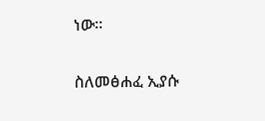ነው።

ስለመፅሐፈ ኢያሱ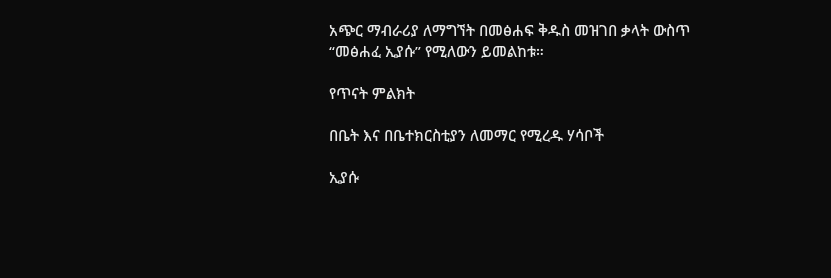አጭር ማብራሪያ ለማግኘት በመፅሐፍ ቅዱስ መዝገበ ቃላት ውስጥ “መፅሐፈ ኢያሱ” የሚለውን ይመልከቱ።

የጥናት ምልክት

በቤት እና በቤተክርስቲያን ለመማር የሚረዱ ሃሳቦች

ኢያሱ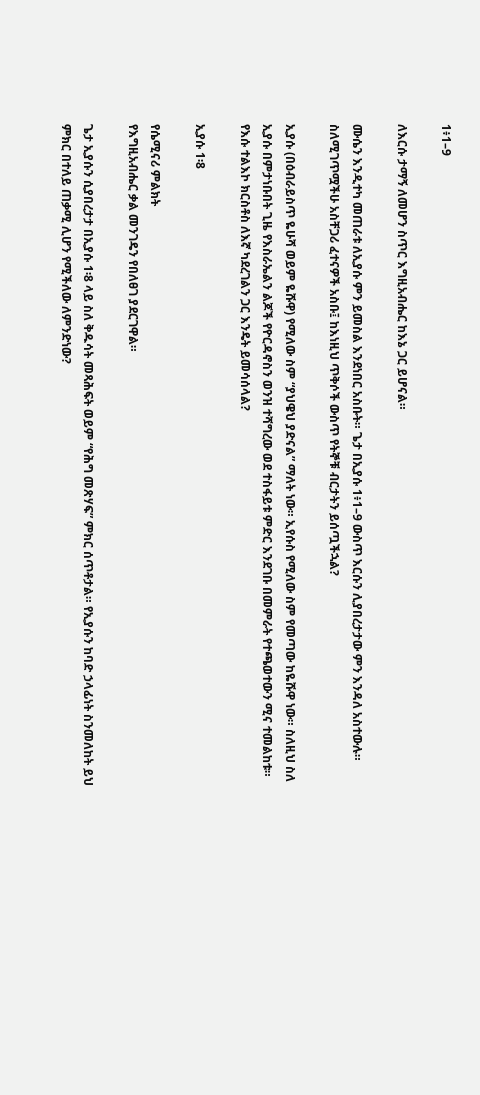1፥1–9

ለእርሱ ታማኝ ለመሆን ስጥር እግዚአብሔር ከእኔ ጋር ይሆናል።

ሙሴን እንዲተካ መጠራቱ ለኢያሱ ምን ይመስል እንደነበር አስቡት። ጌታ በኢያሱ 1፥1–9 ውስጥ እርሱን ሊያበረታታው ምን እንዳለ አስተውሉ። ስለሚገጥሟችሁ አስቸጋሪ ፈተናዎች አስቡ፤ ከእነዚህ ጥቅሶች ውስጥ የትኞቹ ብርታትን ይሰጧችኋል?

ኢያሱ (በዕብራይስጥ ዬሁሻ ወይም ዬሹዋ) የሚለው ስም “ያህዌህ ያድናል” ማለት ነው። ኢየሱስ የሚለው ስም የመጣው ከዬሹዋ ነው። ስለዚህ ስለ ኢያሱ በምታነቡበት ጊዜ የእስራኤልን ልጆች የዮርዳኖስን ወንዝ ተሻግረው ወደ ተስፋይቱ ምድር እንደገቡ በመምራት የተጫወተውን ሚና ተመልከቱ። የእሱ ተልእኮ ክርስቶስ ለእኛ ካደረገልን ጋር እንዴት ይመሳሰላል?

ኢያሱ 1፡8

የሴሚናሪ ምልክት
የእግዚአብሔር ቃል መንገዴን የበለፀገ ያደርገዋል።

ጌታ ኢያሱን ሲያበረታታ በኢያሱ 1፡8 ላይ ስለ ቅዱሳት መጻሕፍት ወይም “የሕግ መጽሃፍ” ምክር ሰጥቶታል። የኢያሱን ከባድ ኃላፊነት ስንመለከት ይህ ምክር በተለይ ጠቃሚ ሊሆን የሚችለው ለምንድነው?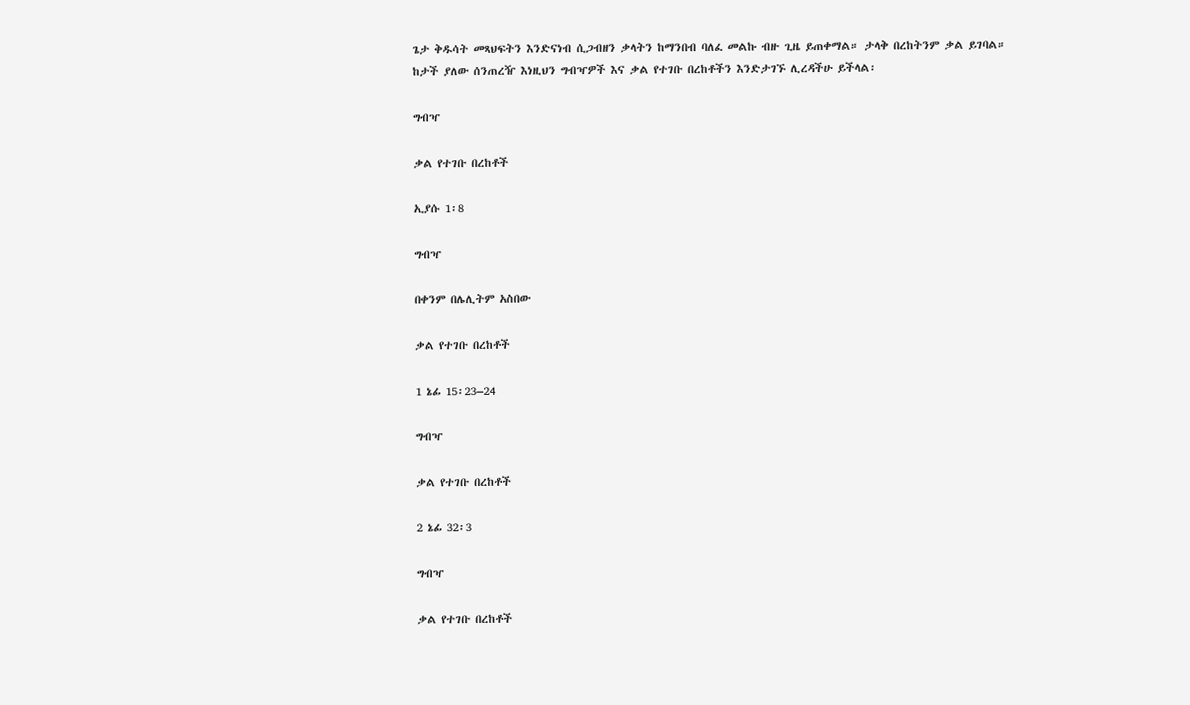ጌታ ቅዱሳት መጻህፍትን እንድናነብ ሲጋብዘን ቃላትን ከማንበብ ባለፈ መልኩ ብዙ ጊዜ ይጠቀማል። ታላቅ በረከትንም ቃል ይገባል። ከታች ያለው ሰንጠረዥ እነዚህን ግብዣዎች እና ቃል የተገቡ በረከቶችን እንድታገኙ ሊረዳችሁ ይችላል፡

ግብዣ

ቃል የተገቡ በረከቶች

ኢያሱ 1፡8

ግብዣ

በቀንም በሌሊትም አስበው

ቃል የተገቡ በረከቶች

1 ኔፊ 15፡23–24

ግብዣ

ቃል የተገቡ በረከቶች

2 ኔፊ 32፡3

ግብዣ

ቃል የተገቡ በረከቶች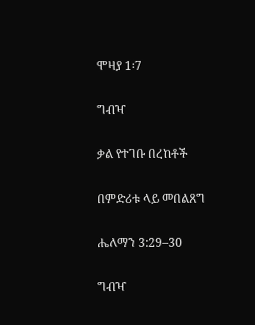ሞዛያ 1፡7

ግብዣ

ቃል የተገቡ በረከቶች

በምድሪቱ ላይ መበልጸግ

ሔለማን 3:29–30

ግብዣ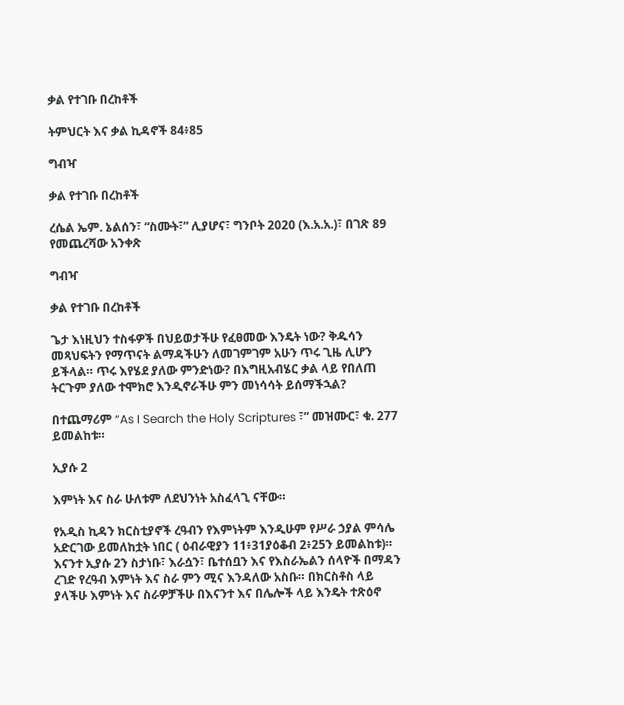ቃል የተገቡ በረከቶች

ትምህርት እና ቃል ኪዳኖች 84፥85

ግብዣ

ቃል የተገቡ በረከቶች

ረሴል ኤም. ኔልሰን፣ “ስሙት፣” ሊያሆና፣ ግንቦት 2020 (እ.አ.አ.)፣ በገጽ 89 የመጨረሻው አንቀጽ

ግብዣ

ቃል የተገቡ በረከቶች

ጌታ እነዚህን ተስፋዎች በህይወታችሁ የፈፀመው እንዴት ነው? ቅዱሳን መጻህፍትን የማጥናት ልማዳችሁን ለመገምገም አሁን ጥሩ ጊዜ ሊሆን ይችላል። ጥሩ እየሄደ ያለው ምንድነው? በእግዚአብሄር ቃል ላይ የበለጠ ትርጉም ያለው ተሞክሮ እንዲኖራችሁ ምን መነሳሳት ይሰማችኋል?

በተጨማሪም “As I Search the Holy Scriptures ፣” መዝሙር፣ ቁ. 277 ይመልከቱ።

ኢያሱ 2

እምነት እና ስራ ሁለቱም ለደህንነት አስፈላጊ ናቸው።

የአዲስ ኪዳን ክርስቲያኖች ረዓብን የእምነትም እንዲሁም የሥራ ኃያል ምሳሌ አድርገው ይመለከቷት ነበር ( ዕብራዊያን 11፥31ያዕቆብ 2፥25ን ይመልከቱ)። እናንተ ኢያሱ 2ን ስታነቡ፣ እራሷን፣ ቤተሰቧን እና የእስራኤልን ሰላዮች በማዳን ረገድ የረዓብ እምነት እና ስራ ምን ሚና እንዳለው አስቡ። በክርስቶስ ላይ ያላችሁ እምነት እና ስራዎቻችሁ በእናንተ እና በሌሎች ላይ እንዴት ተጽዕኖ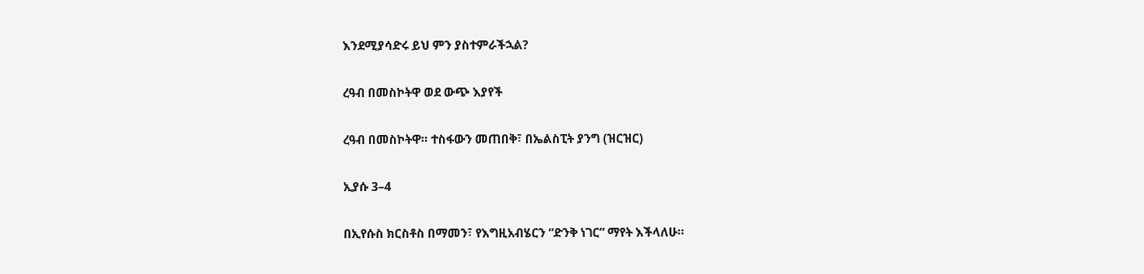እንደሚያሳድሩ ይህ ምን ያስተምራችኋል?

ረዓብ በመስኮትዋ ወደ ውጭ እያየች

ረዓብ በመስኮትዋ። ተስፋውን መጠበቅ፣ በኤልስፒት ያንግ (ዝርዝር)

ኢያሱ 3–4

በኢየሱስ ክርስቶስ በማመን፣ የእግዚአብሄርን “ድንቅ ነገር” ማየት እችላለሁ።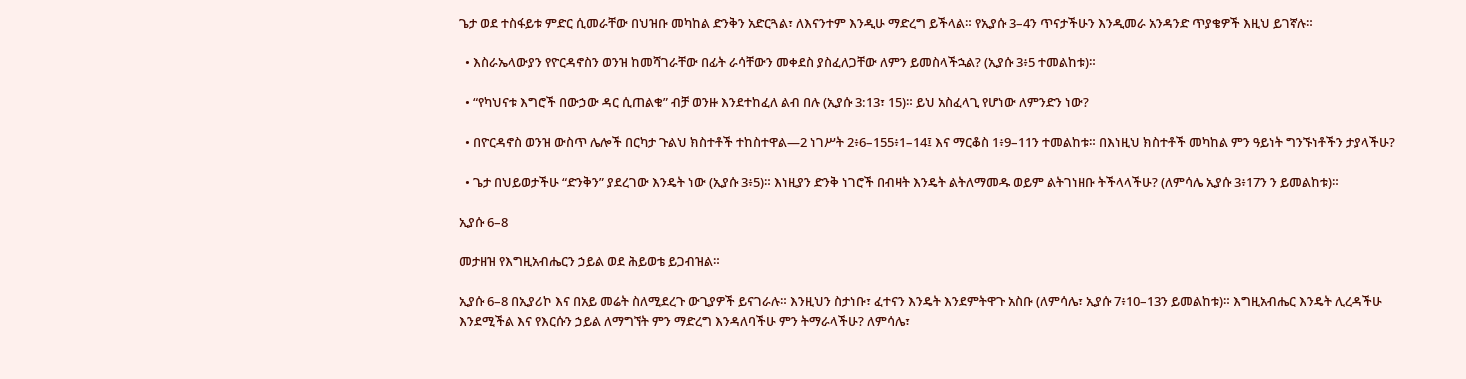ጌታ ወደ ተስፋይቱ ምድር ሲመራቸው በህዝቡ መካከል ድንቅን አድርጓል፣ ለእናንተም እንዲሁ ማድረግ ይችላል። የኢያሱ 3–4ን ጥናታችሁን እንዲመራ አንዳንድ ጥያቄዎች እዚህ ይገኛሉ።

  • እስራኤላውያን የዮርዳኖስን ወንዝ ከመሻገራቸው በፊት ራሳቸውን መቀደስ ያስፈለጋቸው ለምን ይመስላችኋል? (ኢያሱ 3፥5 ተመልከቱ)።

  • “የካህናቱ እግሮች በውኃው ዳር ሲጠልቁ” ብቻ ወንዙ እንደተከፈለ ልብ በሉ (ኢያሱ 3:13፣ 15)። ይህ አስፈላጊ የሆነው ለምንድን ነው?

  • በዮርዳኖስ ወንዝ ውስጥ ሌሎች በርካታ ጉልህ ክስተቶች ተከስተዋል—2 ነገሥት 2፥6–155፥1–14፤ እና ማርቆስ 1፥9–11ን ተመልከቱ። በእነዚህ ክስተቶች መካከል ምን ዓይነት ግንኙነቶችን ታያላችሁ?

  • ጌታ በህይወታችሁ “ድንቅን” ያደረገው እንዴት ነው (ኢያሱ 3፥5)። እነዚያን ድንቅ ነገሮች በብዛት እንዴት ልትለማመዱ ወይም ልትገነዘቡ ትችላላችሁ? (ለምሳሌ ኢያሱ 3፥17ን ን ይመልከቱ)።

ኢያሱ 6–8

መታዘዝ የእግዚአብሔርን ኃይል ወደ ሕይወቴ ይጋብዝል።

ኢያሱ 6–8 በኢያሪኮ እና በአይ መሬት ስለሚደረጉ ውጊያዎች ይናገራሉ። እንዚህን ስታነቡ፣ ፈተናን እንዴት እንደምትዋጉ አስቡ (ለምሳሌ፣ ኢያሱ 7፥10–13ን ይመልከቱ)። እግዚአብሔር እንዴት ሊረዳችሁ እንደሚችል እና የእርሱን ኃይል ለማግኘት ምን ማድረግ እንዳለባችሁ ምን ትማራላችሁ? ለምሳሌ፣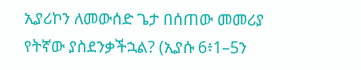ኢያሪኮን ለመውሰድ ጌታ በሰጠው መመሪያ የትኛው ያስደንቃችኋል? (ኢያሱ 6፥1–5ን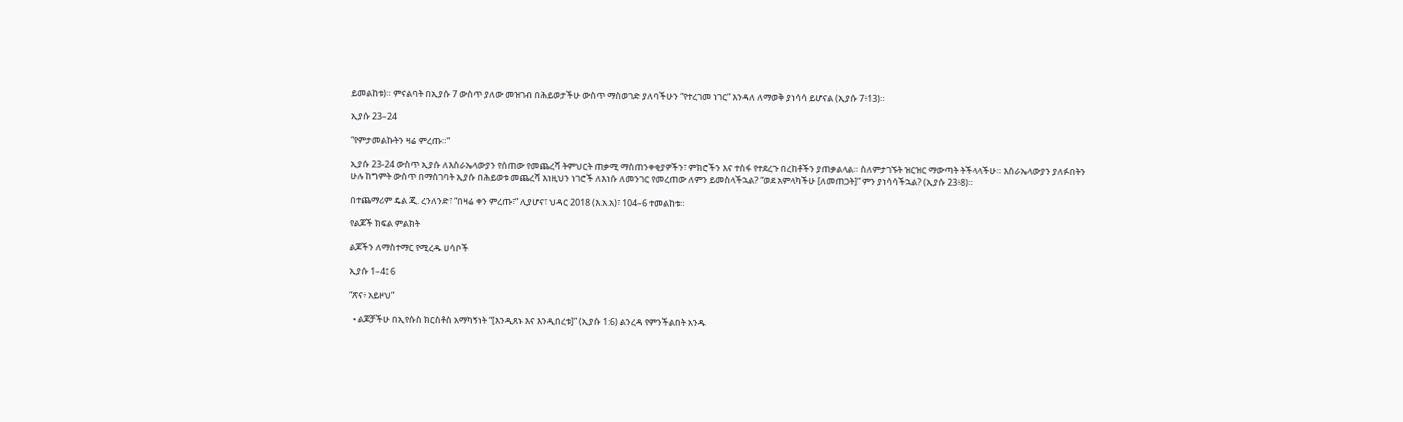ይመልከቱ)። ምናልባት በኢያሱ 7 ውስጥ ያለው መዝገብ በሕይወታችሁ ውስጥ ማስወገድ ያለባችሁን “የተረገመ ነገር” እንዳለ ለማወቅ ያነሳሳ ይሆናል (ኢያሱ 7፥13)።

ኢያሱ 23–24

“የምታመልኩትን ዛሬ ምረጡ።”

ኢያሱ 23-24 ውስጥ ኢያሱ ለእስራኤላውያን የሰጠው የመጨረሻ ትምህርት ጠቃሚ ማስጠንቀቂያዎችን፣ ምክሮችን እና ተስፋ የተደረጉ በረከቶችን ያጠቃልላል። ስለምታገኙት ዝርዝር ማውጣት ትችላላችሁ። እስራኤላውያን ያለፉበትን ሁሉ ከግምት ውስጥ በማስገባት ኢያሱ በሕይወቱ መጨረሻ እነዚህን ነገሮች ለእነሱ ለመንገር የመረጠው ለምን ይመስላችኋል? “ወደ አምላካችሁ [ለመጠጋት]” ምን ያነሳሳችኋል? (ኢያሱ 23፥8)።

በተጨማሪም ዴል ጂ. ረንለንድ፣ “በዛሬ ቀን ምረጡ፣” ሊያሆና፣ ህዳር 2018 (እ.አ.አ)፣ 104–6 ተመልከቱ።

የልጆች ክፍል ምልክት

ልጆችን ለማስተማር የሚረዱ ሀሳቦች

ኢያሱ 1–4፤ 6

“ጽና፥ አይዞህ”

  • ልጆቻችሁ በኢየሱስ ክርስቶስ አማካኝነት “[እንዲጸኑ እና እንዲበረቱ]” (ኢያሱ 1:6) ልንረዳ የምንችልበት አንዱ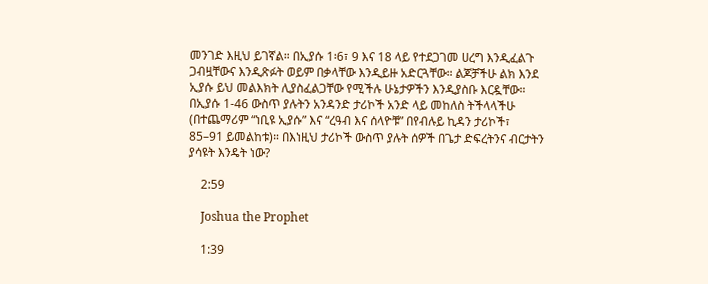መንገድ እዚህ ይገኛል። በኢያሱ 1፡6፣ 9 እና 18 ላይ የተደጋገመ ሀረግ እንዲፈልጉ ጋብዟቸውና እንዲጽፉት ወይም በቃላቸው እንዲይዙ አድርጓቸው። ልጆቻችሁ ልክ እንደ ኢያሱ ይህ መልእክት ሊያስፈልጋቸው የሚችሉ ሁኔታዎችን እንዲያስቡ እርዷቸው። በኢያሱ 1-46 ውስጥ ያሉትን አንዳንድ ታሪኮች አንድ ላይ መከለስ ትችላላችሁ (በተጨማሪም “ነቢዩ ኢያሱ” እና “ረዓብ እና ሰላዮቹ” በየብሉይ ኪዳን ታሪኮች፣ 85–91 ይመልከቱ)። በእነዚህ ታሪኮች ውስጥ ያሉት ሰዎች በጌታ ድፍረትንና ብርታትን ያሳዩት እንዴት ነው?

    2:59

    Joshua the Prophet

    1:39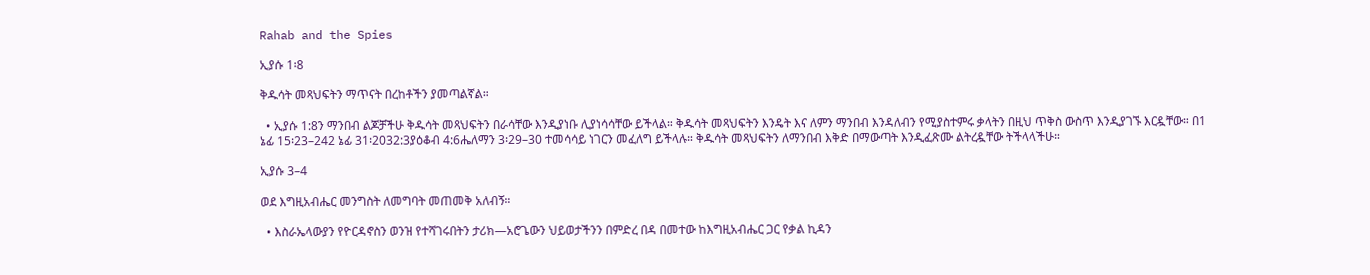Rahab and the Spies

ኢያሱ 1፡8

ቅዱሳት መጻህፍትን ማጥናት በረከቶችን ያመጣልኛል።

  • ኢያሱ 1:8ን ማንበብ ልጆቻችሁ ቅዱሳት መጻህፍትን በራሳቸው እንዲያነቡ ሊያነሳሳቸው ይችላል። ቅዱሳት መጻህፍትን እንዴት እና ለምን ማንበብ እንዳለብን የሚያስተምሩ ቃላትን በዚህ ጥቅስ ውስጥ እንዲያገኙ እርዷቸው። በ1 ኔፊ 15፡23–242 ኔፊ 31፡2032:3ያዕቆብ 4:6ሔለማን 3፡29–30 ተመሳሳይ ነገርን መፈለግ ይችላሉ። ቅዱሳት መጻህፍትን ለማንበብ እቅድ በማውጣት እንዲፈጽሙ ልትረዷቸው ትችላላችሁ።

ኢያሱ 3–4

ወደ እግዚአብሔር መንግስት ለመግባት መጠመቅ አለብኝ።

  • እስራኤላውያን የዮርዳኖስን ወንዝ የተሻገሩበትን ታሪክ—አሮጌውን ህይወታችንን በምድረ በዳ በመተው ከእግዚአብሔር ጋር የቃል ኪዳን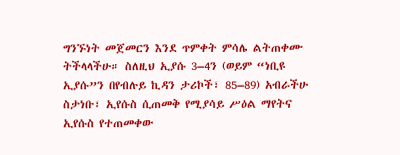ግንኙነት መጀመርን እንደ ጥምቀት ምሳሌ ልትጠቀሙ ትችላላችሁ። ስለዚህ ኢያሱ 3–4ን (ወይም “ነቢዩ ኢያሱ”ን በየብሉይ ኪዳን ታሪኮች፣ 85–89) አብራችሁ ስታነቡ፣ ኢየሱስ ሲጠመቅ የሚያሳይ ሥዕል ማየትና ኢየሱስ የተጠመቀው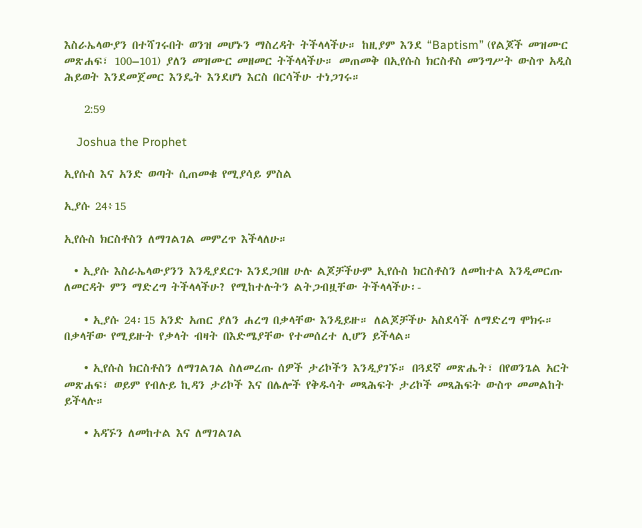እስራኤላውያን በተሻገሩበት ወንዝ መሆኑን ማስረዳት ትችላላችሁ። ከዚያም እንደ “Baptism” (የልጆች መዝሙር መጽሐፍ፣ 100–101) ያለን መዝሙር መዘመር ትችላላችሁ። መጠመቅ በኢየሱስ ክርስቶስ መንግሥት ውስጥ አዲስ ሕይወት እንደመጀመር እንዴት እንደሆነ እርስ በርሳችሁ ተነጋገሩ።

    2:59

    Joshua the Prophet

ኢየሱስ እና አንድ ወጣት ሲጠመቁ የሚያሳይ ምስል

ኢያሱ 24፥15

ኢየሱስ ክርስቶስን ለማገልገል መምረጥ እችላለሁ።

  • ኢያሱ እስራኤላውያንን እንዲያደርጉ እንደጋበዘ ሁሉ ልጆቻችሁም ኢየሱስ ክርስቶስን ለመከተል እንዲመርጡ ለመርዳት ምን ማድረግ ትችላላችሁ? የሚከተሉትን ልትጋብዟቸው ትችላላችሁ፡-

    • ኢያሱ 24፡15 አንድ አጠር ያለን ሐረግ በቃላቸው እንዲይዙ። ለልጆቻችሁ አስደሳች ለማድረግ ሞክሩ። በቃላቸው የሚይዙት የቃላት ብዛት በእድሜያቸው የተመሰረተ ሊሆን ይችላል።

    • ኢየሱስ ክርስቶስን ለማገልገል ስለመረጡ ሰዎች ታሪኮችን እንዲያገኙ። በጓደኛ መጽሔት፣ በየወንጌል አርት መጽሐፍ፣ ወይም የብሉይ ኪዳን ታሪኮች እና በሌሎች የቅዱሳት መጻሕፍት ታሪኮች መጻሕፍት ውስጥ መመልከት ይችላሉ።

    • አዳኙን ለመከተል እና ለማገልገል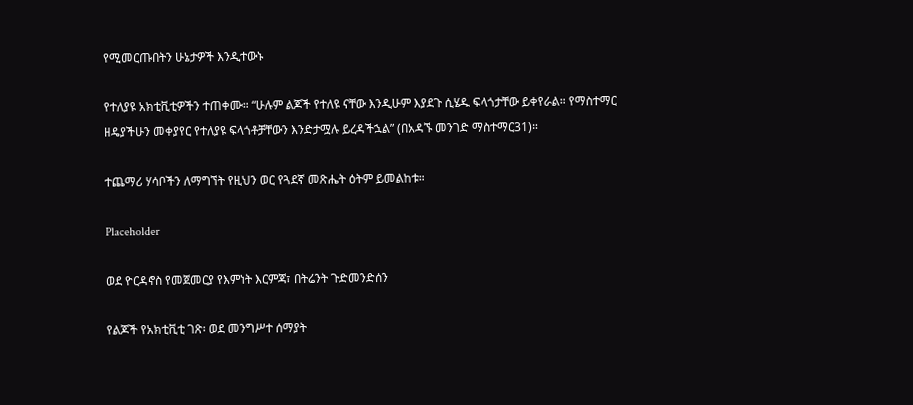የሚመርጡበትን ሁኔታዎች እንዲተውኑ

የተለያዩ አክቲቪቲዎችን ተጠቀሙ። “ሁሉም ልጆች የተለዩ ናቸው እንዲሁም እያደጉ ሲሄዱ ፍላጎታቸው ይቀየራል። የማስተማር ዘዴያችሁን መቀያየር የተለያዩ ፍላጎቶቻቸውን እንድታሟሉ ይረዳችኋል” (በአዳኙ መንገድ ማስተማር31)።

ተጨማሪ ሃሳቦችን ለማግኘት የዚህን ወር የጓደኛ መጽሔት ዕትም ይመልከቱ።

Placeholder

ወደ ዮርዳኖስ የመጀመርያ የእምነት እርምጃ፣ በትሬንት ጉድመንድሰን

የልጆች የአክቲቪቲ ገጽ፡ ወደ መንግሥተ ሰማያት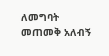ለመግባት መጠመቅ አለብኝ